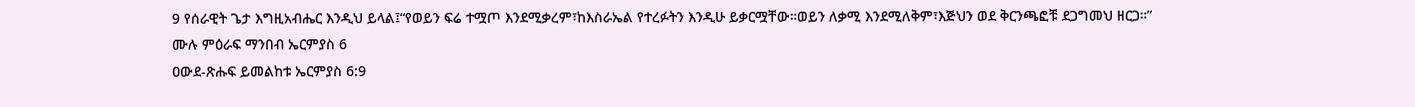9 የሰራዊት ጌታ እግዚአብሔር እንዲህ ይላል፤“የወይን ፍሬ ተሟጦ እንደሚቃረም፣ከእስራኤል የተረፉትን እንዲሁ ይቃርሟቸው።ወይን ለቃሚ እንደሚለቅም፣እጅህን ወደ ቅርንጫፎቹ ደጋግመህ ዘርጋ።”
ሙሉ ምዕራፍ ማንበብ ኤርምያስ 6
ዐውደ-ጽሑፍ ይመልከቱ ኤርምያስ 6:9